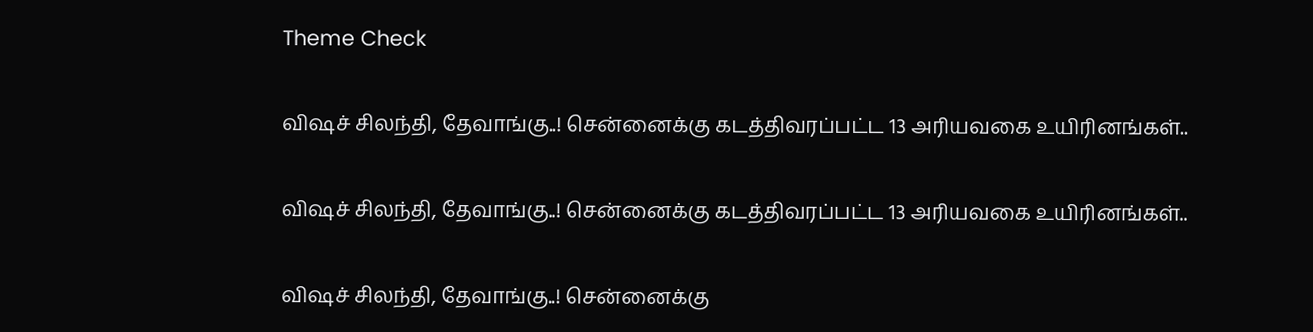Theme Check

விஷச் சிலந்தி, தேவாங்கு..! சென்னைக்கு கடத்திவரப்பட்ட 13 அரியவகை உயிரினங்கள்..

விஷச் சிலந்தி, தேவாங்கு..! சென்னைக்கு கடத்திவரப்பட்ட 13 அரியவகை உயிரினங்கள்..

விஷச் சிலந்தி, தேவாங்கு..! சென்னைக்கு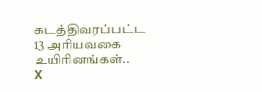கடத்திவரப்பட்ட 13 அரியவகை உயிரினங்கள்..
X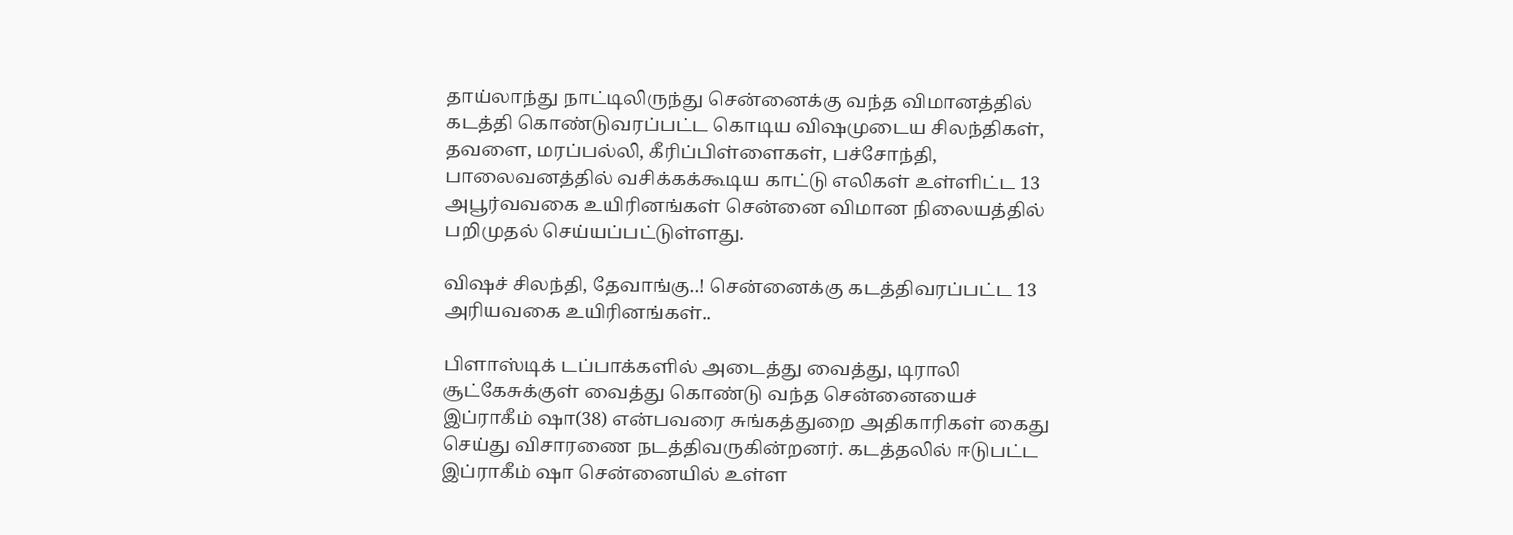தாய்லாந்து நாட்டிலிருந்து சென்னைக்கு வந்த விமானத்தில் கடத்தி கொண்டுவரப்பட்ட கொடிய விஷமுடைய சிலந்திகள், தவளை, மரப்பல்லி, கீரிப்பிள்ளைகள், பச்சோந்தி, பாலைவனத்தில் வசிக்கக்கூடிய காட்டு எலிகள் உள்ளிட்ட 13 அபூர்வவகை உயிரினங்கள் சென்னை விமான நிலையத்தில் பறிமுதல் செய்யப்பட்டுள்ளது.

விஷச் சிலந்தி, தேவாங்கு..! சென்னைக்கு கடத்திவரப்பட்ட 13 அரியவகை உயிரினங்கள்..

பிளாஸ்டிக் டப்பாக்களில் அடைத்து வைத்து, டிராலி சூட்கேசுக்குள் வைத்து கொண்டு வந்த சென்னையைச் இப்ராகீம் ஷா(38) என்பவரை சுங்கத்துறை அதிகாரிகள் கைது செய்து விசாரணை நடத்திவருகின்றனர். கடத்தலில் ஈடுபட்ட இப்ராகீம் ஷா சென்னையில் உள்ள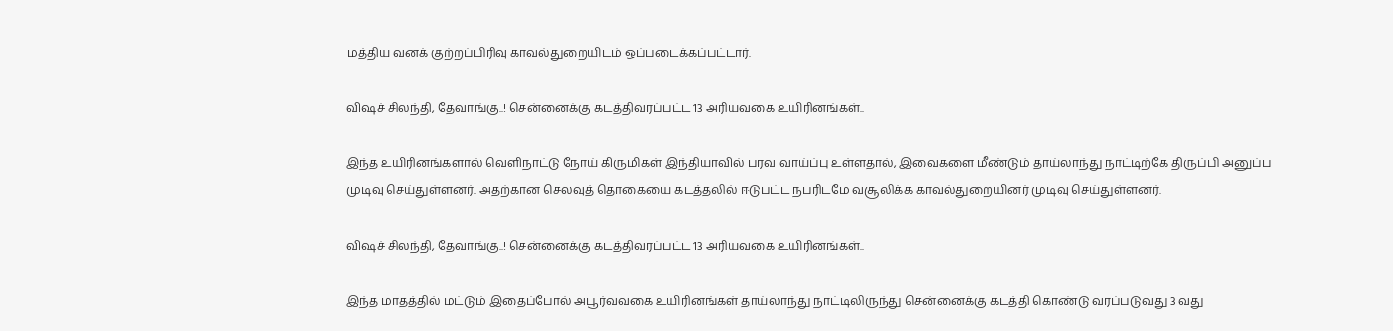மத்திய வனக் குற்றப்பிரிவு காவல்துறையிடம் ஒப்படைக்கப்பட்டார்.

விஷச் சிலந்தி, தேவாங்கு..! சென்னைக்கு கடத்திவரப்பட்ட 13 அரியவகை உயிரினங்கள்..

இந்த உயிரினங்களால் வெளிநாட்டு நோய் கிருமிகள் இந்தியாவில் பரவ வாய்ப்பு உள்ளதால், இவைகளை மீண்டும் தாய்லாந்து நாட்டிற்கே திருப்பி அனுப்ப முடிவு செய்துள்ளனர். அதற்கான செலவுத் தொகையை கடத்தலில் ஈடுபட்ட நபரிடமே வசூலிக்க காவல்துறையினர் முடிவு செய்துள்ளனர்.

விஷச் சிலந்தி, தேவாங்கு..! சென்னைக்கு கடத்திவரப்பட்ட 13 அரியவகை உயிரினங்கள்..

இந்த மாதத்தில் மட்டும் இதைப்போல் அபூர்வவகை உயிரினங்கள் தாய்லாந்து நாட்டிலிருந்து சென்னைக்கு கடத்தி கொண்டு வரப்படுவது 3 வது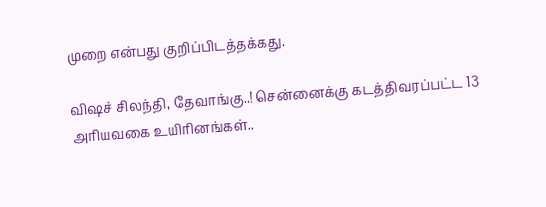முறை என்பது குறிப்பிடத்தக்கது.

விஷச் சிலந்தி, தேவாங்கு..! சென்னைக்கு கடத்திவரப்பட்ட 13 அரியவகை உயிரினங்கள்..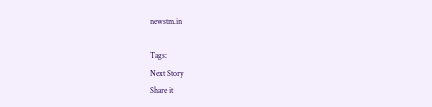newstm.in

Tags:
Next Story
Share it